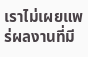เราไม่เผยแพร่ผลงานที่มี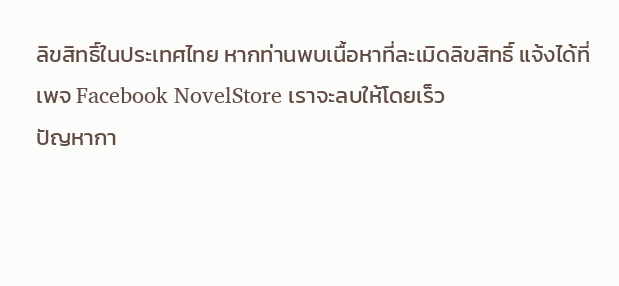ลิขสิทธิ์ในประเทศไทย หากท่านพบเนื้อหาที่ละเมิดลิขสิทธิ์ แจ้งได้ที่เพจ Facebook NovelStore เราจะลบให้โดยเร็ว
ปัญหากา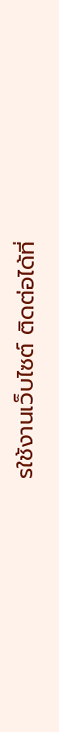รใช้งานเว็บไซต์ ติดต่อได้ที่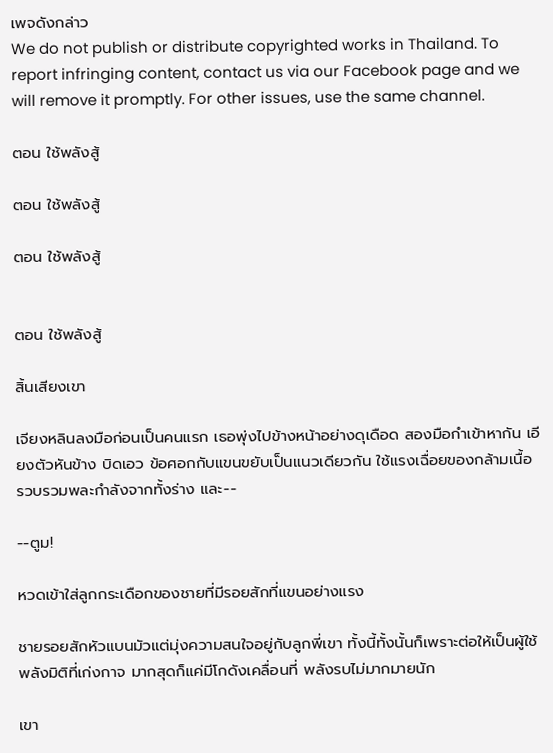เพจดังกล่าว
We do not publish or distribute copyrighted works in Thailand. To report infringing content, contact us via our Facebook page and we will remove it promptly. For other issues, use the same channel.

ตอน ใช้พลังสู้

ตอน ใช้พลังสู้

ตอน ใช้พลังสู้


ตอน ใช้พลังสู้

สิ้นเสียงเขา

เจียงหลินลงมือก่อนเป็นคนแรก เธอพุ่งไปข้างหน้าอย่างดุเดือด สองมือกำเข้าหากัน เอียงตัวหันข้าง บิดเอว ข้อศอกกับแขนขยับเป็นแนวเดียวกัน ใช้แรงเฉื่อยของกล้ามเนื้อ รวบรวมพละกำลังจากทั้งร่าง และ--

--ตูม!

หวดเข้าใส่ลูกกระเดือกของชายที่มีรอยสักที่แขนอย่างแรง

ชายรอยสักหัวแบนมัวแต่มุ่งความสนใจอยู่กับลูกพี่เขา ทั้งนี้ทั้งนั้นก็เพราะต่อให้เป็นผู้ใช้พลังมิติที่เก่งกาจ มากสุดก็แค่มีโกดังเคลื่อนที่ พลังรบไม่มากมายนัก

เขา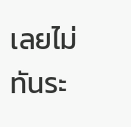เลยไม่ทันระ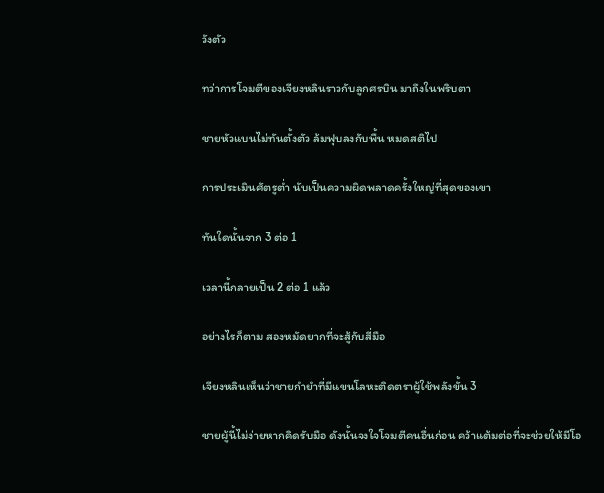วังตัว

ทว่าการโจมตีของเจียงหลินราวกับลูกศรบิน มาถึงในพริบตา

ชายหัวแบนไม่ทันตั้งตัว ล้มฟุบลงกับพื้น หมดสติไป

การประเมินศัตรูต่ำ นับเป็นความผิดพลาดครั้งใหญ่ที่สุดของเขา

ทันใดนั้นจาก 3 ต่อ 1

เวลานี้กลายเป็น 2 ต่อ 1 แล้ว

อย่างไรก็ตาม สองหมัดยากที่จะสู้กับสี่มือ

เจียงหลินเห็นว่าชายกำยำที่มีแขนโลหะติดตราผู้ใช้พลังขั้น 3

ชายผู้นี้ไม่ง่ายหากคิดรับมือ ดังนั้นจงใจโจมตีคนอื่นก่อน คว้าแต้มต่อที่จะช่วยให้มีโอ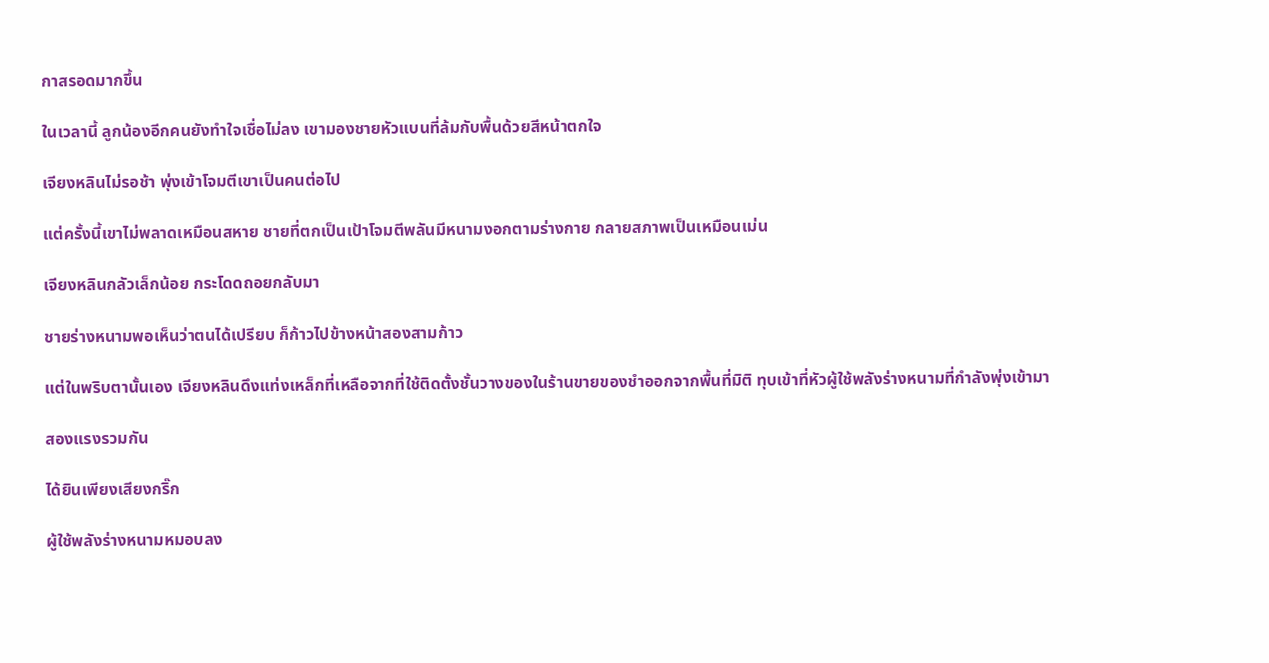กาสรอดมากขึ้น

ในเวลานี้ ลูกน้องอีกคนยังทำใจเชื่อไม่ลง เขามองชายหัวแบนที่ล้มกับพื้นด้วยสีหน้าตกใจ

เจียงหลินไม่รอช้า พุ่งเข้าโจมตีเขาเป็นคนต่อไป

แต่ครั้งนี้เขาไม่พลาดเหมือนสหาย ชายที่ตกเป็นเป้าโจมตีพลันมีหนามงอกตามร่างกาย กลายสภาพเป็นเหมือนเม่น

เจียงหลินกลัวเล็กน้อย กระโดดถอยกลับมา

ชายร่างหนามพอเห็นว่าตนได้เปรียบ ก็ก้าวไปข้างหน้าสองสามก้าว

แต่ในพริบตานั้นเอง เจียงหลินดึงแท่งเหล็กที่เหลือจากที่ใช้ติดตั้งชั้นวางของในร้านขายของชำออกจากพื้นที่มิติ ทุบเข้าที่หัวผู้ใช้พลังร่างหนามที่กำลังพุ่งเข้ามา

สองแรงรวมกัน

ได้ยินเพียงเสียงกริ๊ก

ผู้ใช้พลังร่างหนามหมอบลง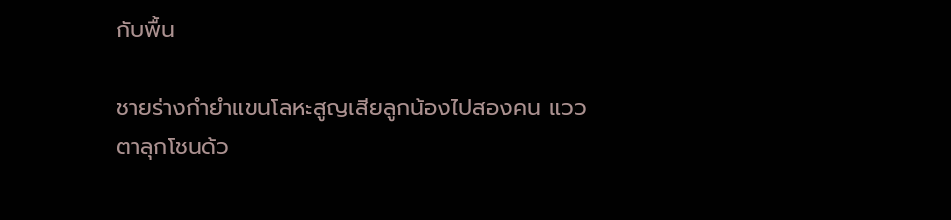กับพื้น

ชายร่างกำยำแขนโลหะสูญเสียลูกน้องไปสองคน แววตาลุกโชนด้ว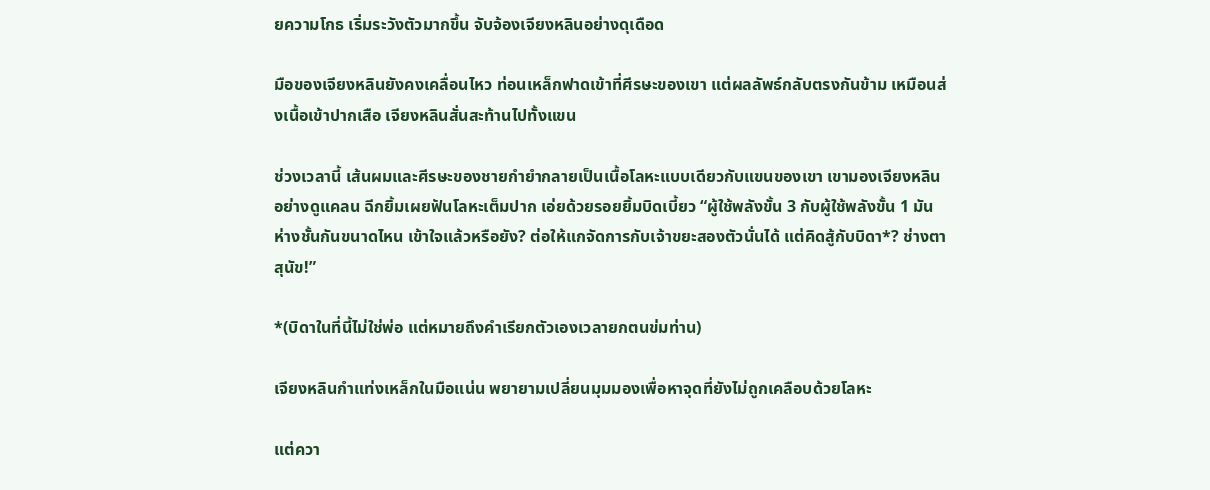ยความโกธ เริ่มระวังตัวมากขึ้น จับจ้องเจียงหลินอย่างดุเดือด

มือของเจียงหลินยังคงเคลื่อนไหว ท่อนเหล็กฟาดเข้าที่ศีรษะของเขา แต่ผลลัพธ์กลับตรงกันข้าม เหมือนส่งเนื้อเข้าปากเสือ เจียงหลินสั่นสะท้านไปทั้งแขน

ช่วงเวลานี้ เส้นผมและศีรษะของชายกำยำกลายเป็นเนื้อโลหะแบบเดียวกับแขนของเขา เขามองเจียงหลินอย่างดูแคลน ฉีกยิ้มเผยฟันโลหะเต็มปาก เอ่ยด้วยรอยยิ้มบิดเบี้ยว “ผู้ใช้พลังขั้น 3 กับผู้ใช้พลังขั้น 1 มันห่างชั้นกันขนาดไหน เข้าใจแล้วหรือยัง? ต่อให้แกจัดการกับเจ้าขยะสองตัวนั่นได้ แต่คิดสู้กับบิดา*? ช่างตาสุนัข!”

*(บิดาในที่นี้ไม่ใช่พ่อ แต่หมายถึงคำเรียกตัวเองเวลายกตนข่มท่าน)

เจียงหลินกำแท่งเหล็กในมือแน่น พยายามเปลี่ยนมุมมองเพื่อหาจุดที่ยังไม่ถูกเคลือบด้วยโลหะ

แต่ควา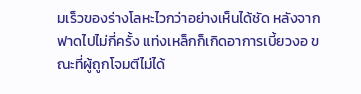มเร็วของร่างโลหะไวกว่าอย่างเห็นได้ชัด หลังจากฟาดไปไม่กี่ครั้ง แท่งเหล็กก็เกิดอาการเบี้ยวงอ ขณะที่ผู้ถูกโจมตีไม่ได้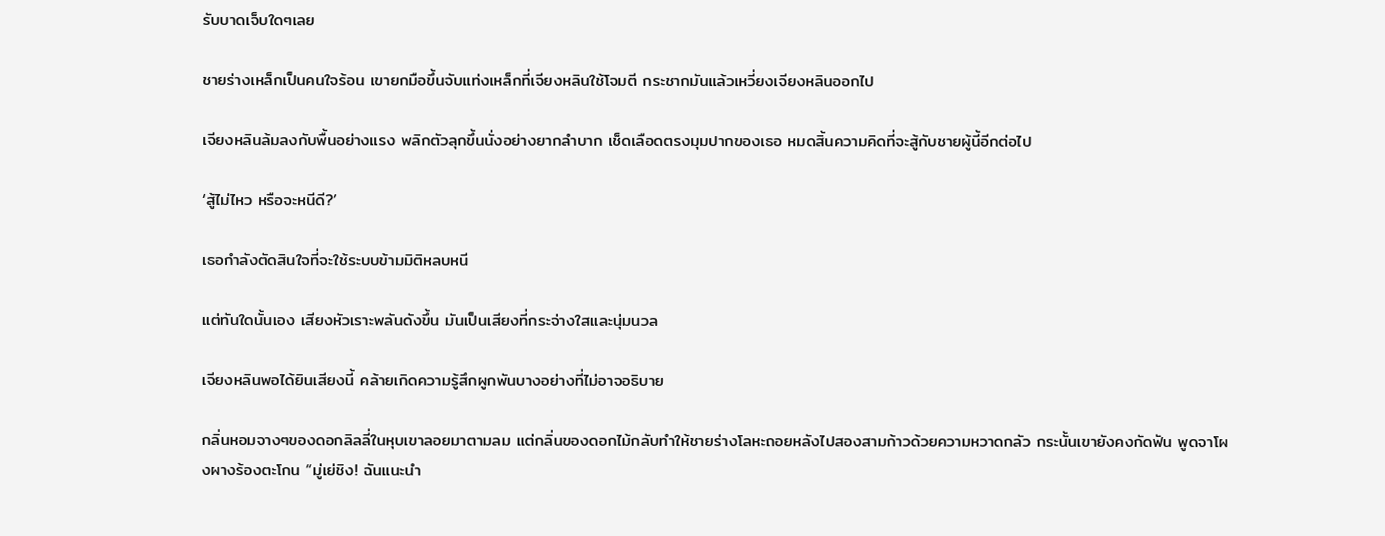รับบาดเจ็บใดๆเลย

ชายร่างเหล็กเป็นคนใจร้อน เขายกมือขึ้นจับแท่งเหล็กที่เจียงหลินใช้โจมตี กระชากมันแล้วเหวี่ยงเจียงหลินออกไป

เจียงหลินล้มลงกับพื้นอย่างแรง พลิกตัวลุกขึ้นนั่งอย่างยากลำบาก เช็ดเลือดตรงมุมปากของเธอ หมดสิ้นความคิดที่จะสู้กับชายผู้นี้อีกต่อไป

‘สู้ไม่ไหว หรือจะหนีดี?’

เธอกำลังตัดสินใจที่จะใช้ระบบข้ามมิติหลบหนี

แต่ทันใดนั้นเอง เสียงหัวเราะพลันดังขึ้น มันเป็นเสียงที่กระจ่างใสและนุ่มนวล

เจียงหลินพอได้ยินเสียงนี้ คล้ายเกิดความรู้สึกผูกพันบางอย่างที่ไม่อาจอธิบาย

กลิ่นหอมจางๆของดอกลิลลี่ในหุบเขาลอยมาตามลม แต่กลิ่นของดอกไม้กลับทำให้ชายร่างโลหะถอยหลังไปสองสามก้าวด้วยความหวาดกลัว กระนั้นเขายังคงกัดฟัน พูดจาโผงผางร้องตะโกน “มู่เย่ชิง! ฉันแนะนำ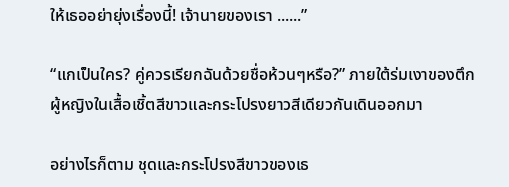ให้เธออย่ายุ่งเรื่องนี้! เจ้านายของเรา ......”

“แกเป็นใคร? คู่ควรเรียกฉันด้วยชื่อห้วนๆหรือ?” ภายใต้ร่มเงาของตึก ผู้หญิงในเสื้อเชิ้ตสีขาวและกระโปรงยาวสีเดียวกันเดินออกมา

อย่างไรก็ตาม ชุดและกระโปรงสีขาวของเธ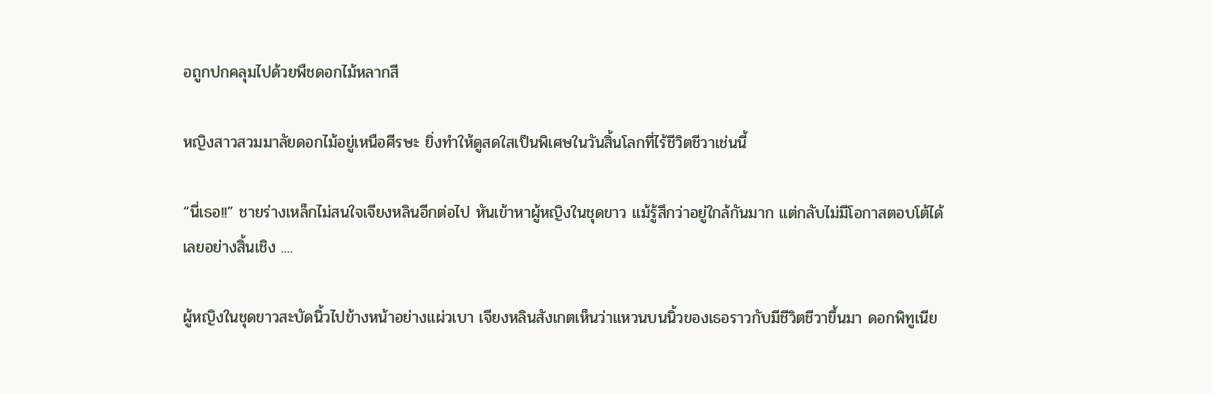อถูกปกคลุมไปด้วยพืชดอกไม้หลากสี

หญิงสาวสวมมาลัยดอกไม้อยู่เหนือศีรษะ ยิ่งทำให้ดูสดใสเป็นพิเศษในวันสิ้นโลกที่ไร้ชีวิตชีวาเช่นนี้

“นี่เธอ!!” ชายร่างเหล็กไม่สนใจเจียงหลินอีกต่อไป หันเข้าหาผู้หญิงในชุดขาว แม้รู้สึกว่าอยู่ใกล้กันมาก แต่กลับไม่มีโอกาสตอบโต้ได้เลยอย่างสิ้นเชิง ....

ผู้หญิงในชุดขาวสะบัดนิ้วไปข้างหน้าอย่างแผ่วเบา เจียงหลินสังเกตเห็นว่าแหวนบนนิ้วของเธอราวกับมีชีวิตชีวาขึ้นมา ดอกพิทูเนีย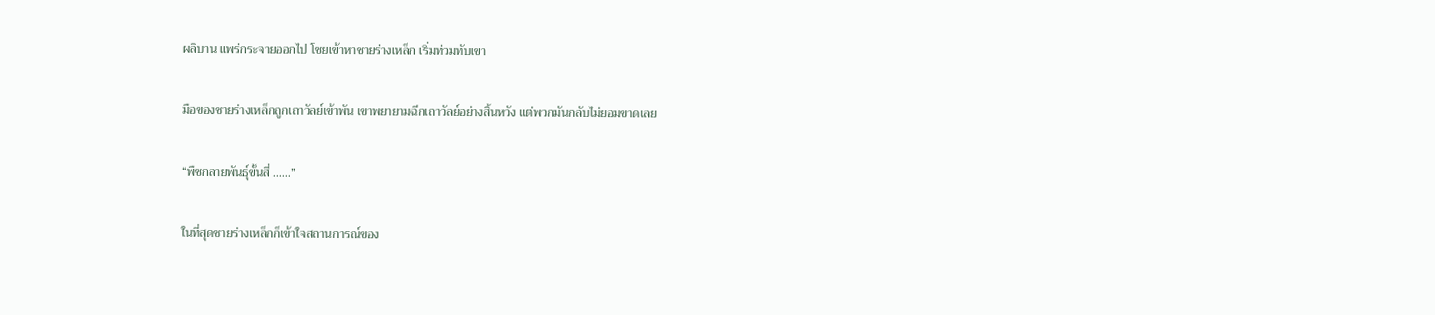ผลิบาน แพร่กระจายออกไป โชยเข้าหาชายร่างเหล็ก เริ่มท่วมทับเขา

มือของชายร่างเหล็กถูกเถาวัลย์เข้าพัน เขาพยายามฉีกเถาวัลย์อย่างสิ้นหวัง แต่พวกมันกลับไม่ยอมขาดเลย

“พืชกลายพันธุ์ขั้นสี่ ......”

ในที่สุดชายร่างเหล็กก็เข้าใจสถานการณ์ของ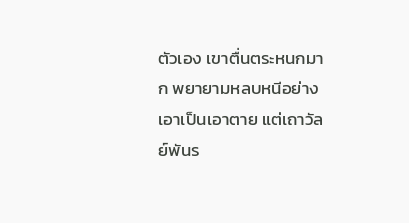ตัวเอง เขาตื่นตระหนกมาก พยายามหลบหนีอย่างเอาเป็นเอาตาย แต่เถาวัลย์พันร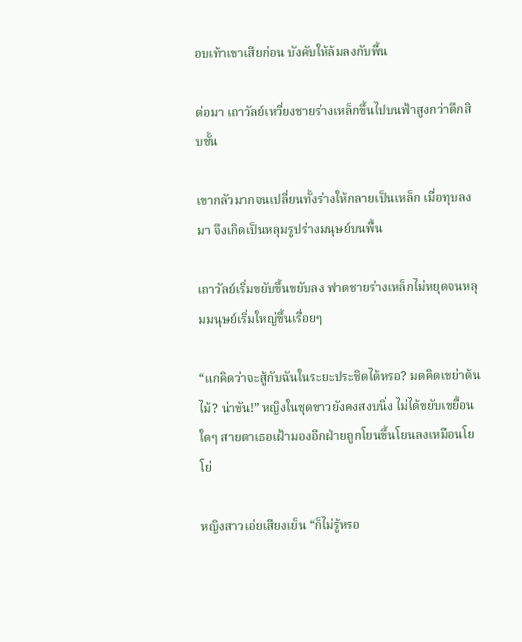อบเท้าเขาเสียก่อน บังคับให้ล้มลงกับพื้น

ต่อมา เถาวัลย์เหวี่ยงชายร่างเหล็กขึ้นไปบนฟ้าสูงกว่าตึกสิบชั้น

เขากลัวมากจนเปลี่ยนทั้งร่างให้กลายเป็นเหล็ก เมื่อทุบลงมา จึงเกิดเป็นหลุมรูปร่างมนุษย์บนพื้น

เถาวัลย์เริ่มขยับขึ้นขยับลง ฟาดชายร่างเหล็กไม่หยุดจนหลุมมนุษย์เริ่มใหญ่ขึ้นเรื่อยๆ

“แกคิดว่าจะสู้กับฉันในระยะประชิดได้หรอ? มดคิดเขย่าต้นไม้? น่าขัน!” หญิงในชุดขาวยังคงสงบนิ่ง ไม่ได้ขยับเขยื้อนใดๆ สายตาเธอเฝ้ามองอีกฝ่ายถูกโยนขึ้นโยนลงเหมือนโยโย่

หญิงสาวเอ่ยเสียงเย็น “ก็ไม่รู้หรอ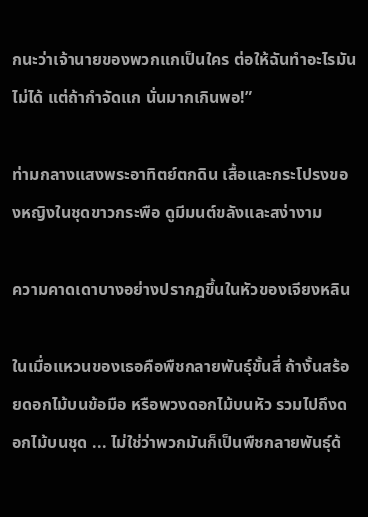กนะว่าเจ้านายของพวกแกเป็นใคร ต่อให้ฉันทำอะไรมันไม่ได้ แต่ถ้ากำจัดแก นั่นมากเกินพอ!”

ท่ามกลางแสงพระอาทิตย์ตกดิน เสื้อและกระโปรงของหญิงในชุดขาวกระพือ ดูมีมนต์ขลังและสง่างาม

ความคาดเดาบางอย่างปรากฏขึ้นในหัวของเจียงหลิน

ในเมื่อแหวนของเธอคือพืชกลายพันธุ์ขั้นสี่ ถ้างั้นสร้อยดอกไม้บนข้อมือ หรือพวงดอกไม้บนหัว รวมไปถึงดอกไม้บนชุด ... ไม่ใช่ว่าพวกมันก็เป็นพืชกลายพันธุ์ด้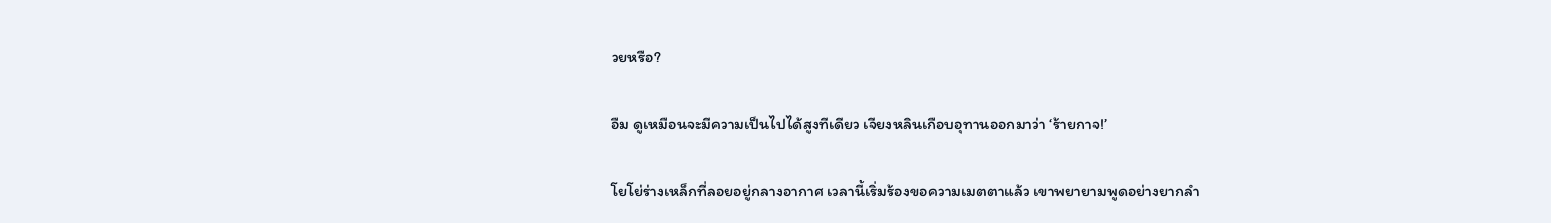วยหรือ?

อืม ดูเหมือนจะมีความเป็นไปได้สูงทีเดียว เจียงหลินเกือบอุทานออกมาว่า ‘ร้ายกาจ!’

โยโย่ร่างเหล็กที่ลอยอยู่กลางอากาศ เวลานี้เริ่มร้องขอความเมตตาแล้ว เขาพยายามพูดอย่างยากลำ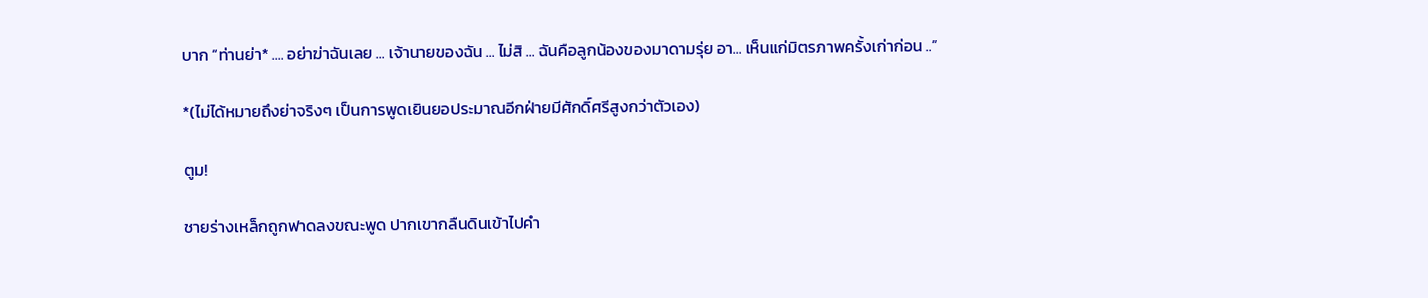บาก “ท่านย่า* .... อย่าฆ่าฉันเลย ... เจ้านายของฉัน ... ไม่สิ ... ฉันคือลูกน้องของมาดามรุ่ย อา... เห็นแก่มิตรภาพครั้งเก่าก่อน ..”

*(ไม่ได้หมายถึงย่าจริงๆ เป็นการพูดเยินยอประมาณอีกฝ่ายมีศักดิ์ศรีสูงกว่าตัวเอง)

ตูม!

ชายร่างเหล็กถูกฟาดลงขณะพูด ปากเขากลืนดินเข้าไปคำ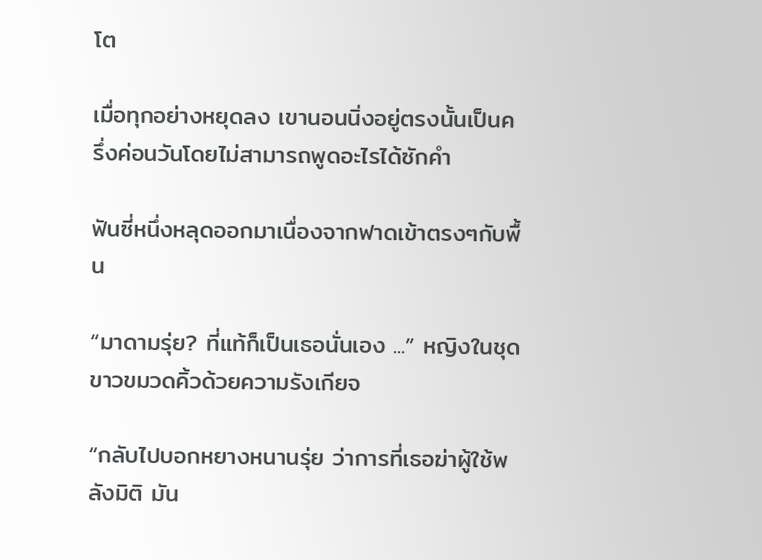โต

เมื่อทุกอย่างหยุดลง เขานอนนิ่งอยู่ตรงนั้นเป็นครึ่งค่อนวันโดยไม่สามารถพูดอะไรได้ซักคำ

ฟันซี่หนึ่งหลุดออกมาเนื่องจากฟาดเข้าตรงๆกับพื้น

“มาดามรุ่ย? ที่แท้ก็เป็นเธอนั่นเอง ...” หญิงในชุดขาวขมวดคิ้วด้วยความรังเกียจ

“กลับไปบอกหยางหนานรุ่ย ว่าการที่เธอฆ่าผู้ใช้พลังมิติ มัน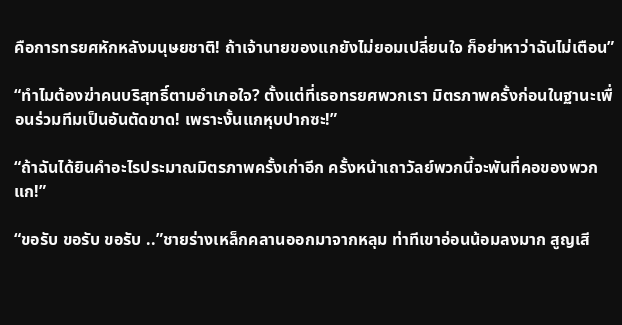คือการทรยศหักหลังมนุษยชาติ! ถ้าเจ้านายของแกยังไม่ยอมเปลี่ยนใจ ก็อย่าหาว่าฉันไม่เตือน”

“ทำไมต้องฆ่าคนบริสุทธิ์ตามอำเภอใจ? ตั้งแต่ที่เธอทรยศพวกเรา มิตรภาพครั้งก่อนในฐานะเพื่อนร่วมทีมเป็นอันตัดขาด! เพราะงั้นแกหุบปากซะ!”

“ถ้าฉันได้ยินคำอะไรประมาณมิตรภาพครั้งเก่าอีก ครั้งหน้าเถาวัลย์พวกนี้จะพันที่คอของพวกแก!”

“ขอรับ ขอรับ ขอรับ ..”ชายร่างเหล็กคลานออกมาจากหลุม ท่าทีเขาอ่อนน้อมลงมาก สูญเสี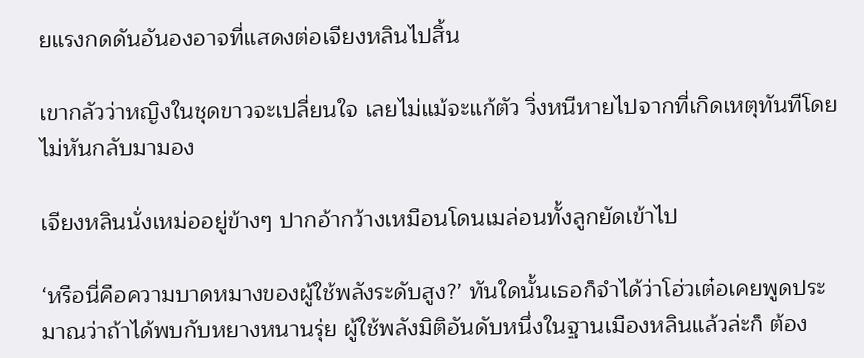ยแรงกดดันอันองอาจที่แสดงต่อเจียงหลินไปสิ้น

เขากลัวว่าหญิงในชุดขาวจะเปลี่ยนใจ เลยไม่แม้จะแก้ตัว วิ่งหนีหายไปจากที่เกิดเหตุทันทีโดยไม่หันกลับมามอง

เจียงหลินนั่งเหม่ออยู่ข้างๆ ปากอ้ากว้างเหมือนโดนเมล่อนทั้งลูกยัดเข้าไป

‘หรือนี่คือความบาดหมางของผู้ใช้พลังระดับสูง?’ ทันใดนั้นเธอก็จำได้ว่าโฮ่วเต๋อเคยพูดประมาณว่าถ้าได้พบกับหยางหนานรุ่ย ผู้ใช้พลังมิติอันดับหนึ่งในฐานเมืองหลินแล้วล่ะก็ ต้อง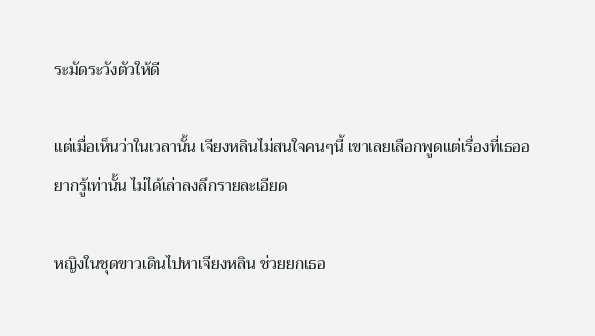ระมัดระวังตัวให้ดี

แต่เมื่อเห็นว่าในเวลานั้น เจียงหลินไม่สนใจคนๆนี้ เขาเลยเลือกพูดแต่เรื่องที่เธออยากรู้เท่านั้น ไม่ได้เล่าลงลึกรายละเอียด

หญิงในชุดขาวเดินไปหาเจียงหลิน ช่วยยกเธอ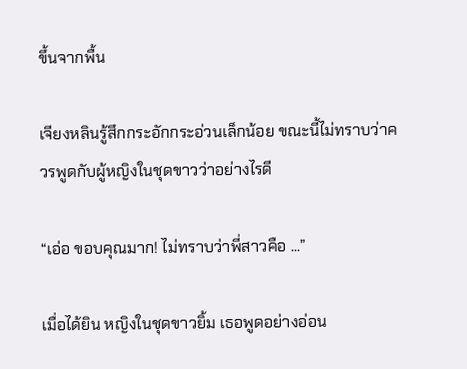ขึ้นจากพื้น

เจียงหลินรู้สึกกระอักกระอ่วนเล็กน้อย ขณะนี้ไม่ทราบว่าควรพูดกับผู้หญิงในชุดขาวว่าอย่างไรดี

“เอ่อ ขอบคุณมาก! ไม่ทราบว่าพี่สาวคือ ...”

เมื่อได้ยิน หญิงในชุดขาวยิ้ม เธอพูดอย่างอ่อน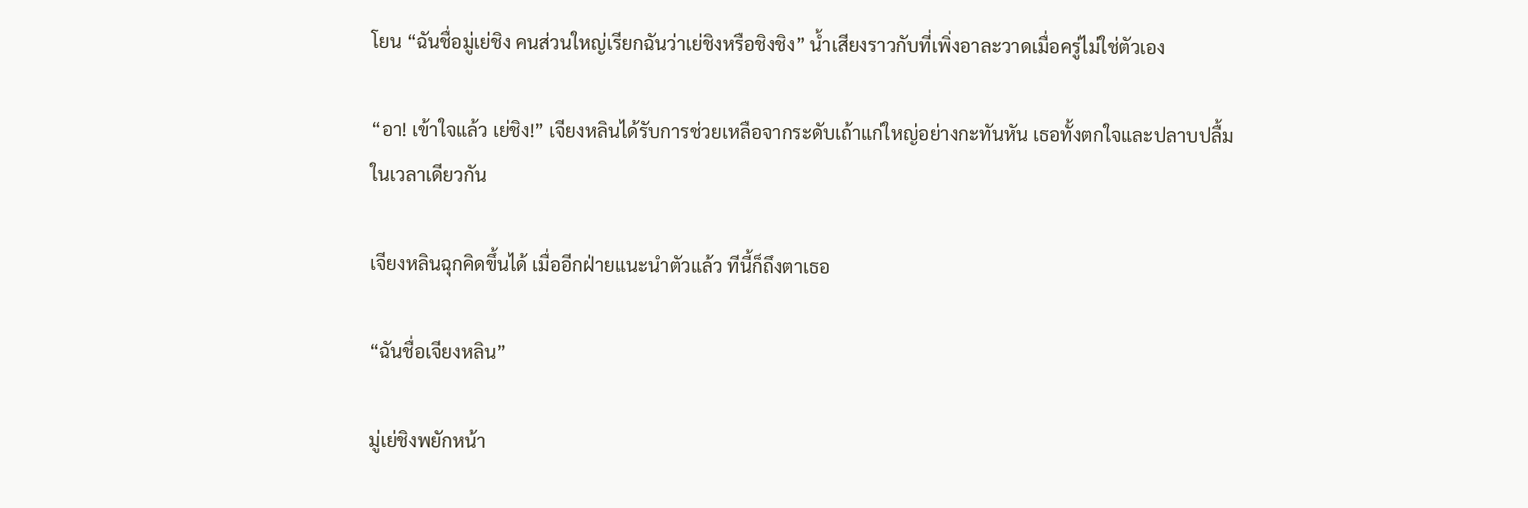โยน “ฉันชื่อมู่เย่ชิง คนส่วนใหญ่เรียกฉันว่าเย่ชิงหรือชิงชิง” น้ำเสียงราวกับที่เพิ่งอาละวาดเมื่อครู่ไม่ใช่ตัวเอง

“อา! เข้าใจแล้ว เย่ชิง!” เจียงหลินได้รับการช่วยเหลือจากระดับเถ้าแก่ใหญ่อย่างกะทันหัน เธอทั้งตกใจและปลาบปลื้มในเวลาเดียวกัน

เจียงหลินฉุกคิดขึ้นได้ เมื่ออีกฝ่ายแนะนำตัวแล้ว ทีนี้ก็ถึงตาเธอ

“ฉันชื่อเจียงหลิน”

มู่เย่ชิงพยักหน้า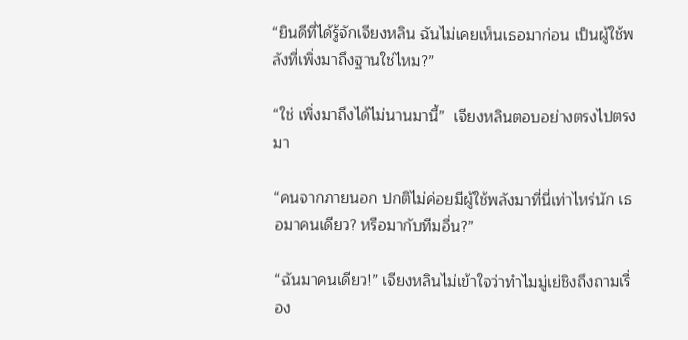“ยินดีที่ได้รู้จักเจียงหลิน ฉันไม่เคยเห็นเธอมาก่อน เป็นผู้ใช้พลังที่เพิ่งมาถึงฐานใช่ไหม?”

“ใช่ เพิ่งมาถึงได้ไม่นานมานี้”  เจียงหลินตอบอย่างตรงไปตรงมา

“คนจากภายนอก ปกติไม่ค่อยมีผู้ใช้พลังมาที่นี่เท่าไหร่นัก เธอมาคนเดียว? หรือมากับทีมอื่น?”

“ฉันมาคนเดียว!” เจียงหลินไม่เข้าใจว่าทำไมมู่เย่ชิงถึงถามเรื่อง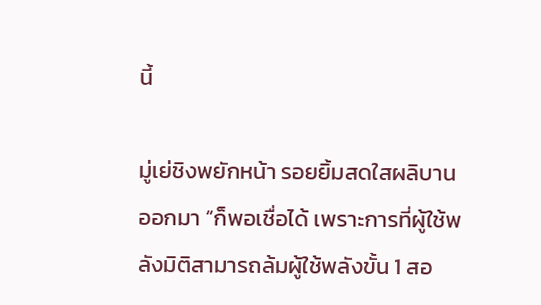นี้

มู่เย่ชิงพยักหน้า รอยยิ้มสดใสผลิบานออกมา “ก็พอเชื่อได้ เพราะการที่ผู้ใช้พลังมิติสามารถล้มผู้ใช้พลังขั้น 1 สอ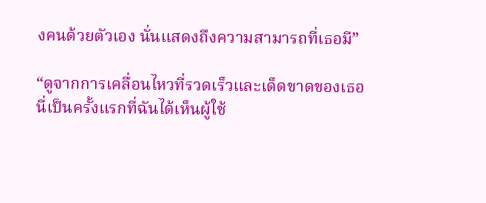งคนด้วยตัวเอง นั่นแสดงถึงความสามารถที่เธอมี”

“ดูจากการเคลื่อนไหวที่รวดเร็วและเด็ดขาดของเธอ นี่เป็นครั้งแรกที่ฉันได้เห็นผู้ใช้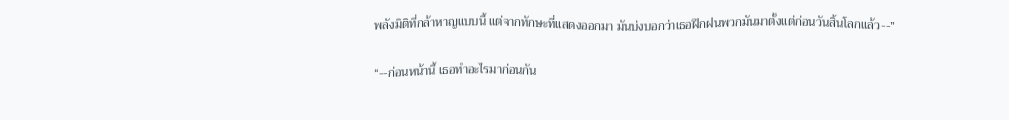พลังมิติที่กล้าหาญแบบนี้ แต่จากทักษะที่แสดงออกมา มันบ่งบอกว่าเธอฝึกฝนพวกมันมาตั้งแต่ก่อนวันสิ้นโลกแล้ว--”

“--ก่อนหน้านี้ เธอทำอะไรมาก่อนกัน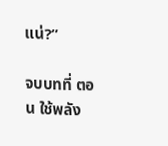แน่?”

จบบทที่ ตอน ใช้พลัง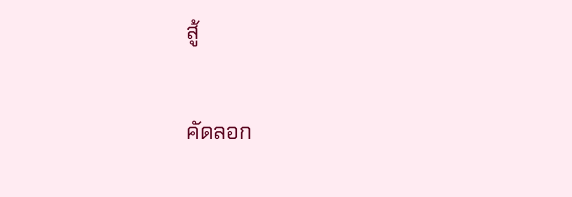สู้

คัดลอก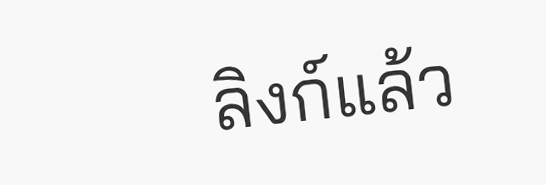ลิงก์แล้ว